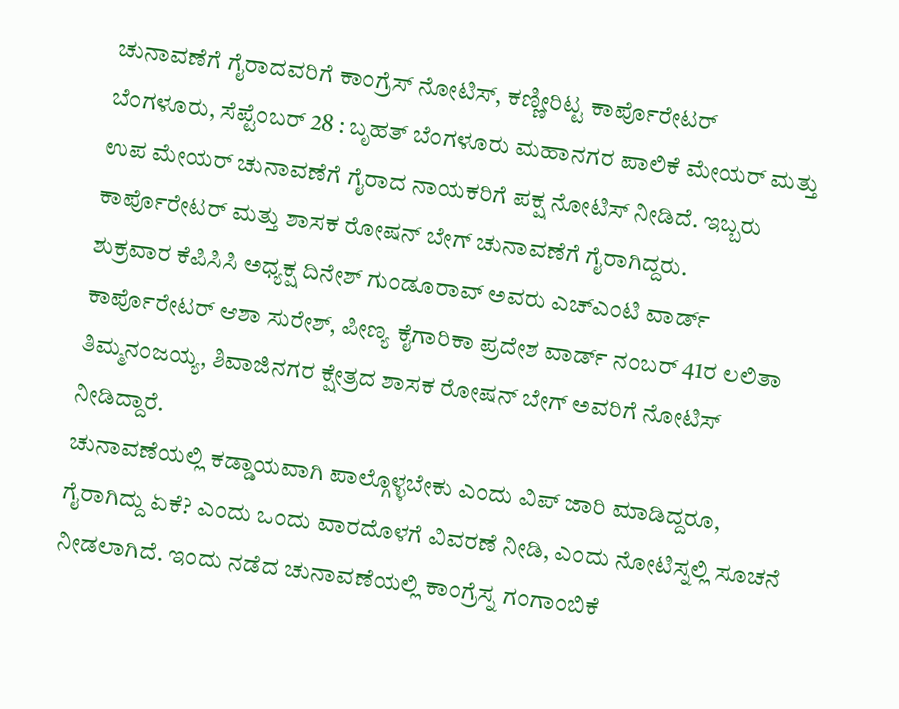ಚುನಾವಣೆಗೆ ಗೈರಾದವರಿಗೆ ಕಾಂಗ್ರೆಸ್ ನೋಟಿಸ್, ಕಣ್ಣೀರಿಟ್ಟ ಕಾರ್ಪೊರೇಟರ್
ಬೆಂಗಳೂರು, ಸೆಪ್ಟೆಂಬರ್ 28 : ಬೃಹತ್ ಬೆಂಗಳೂರು ಮಹಾನಗರ ಪಾಲಿಕೆ ಮೇಯರ್ ಮತ್ತು ಉಪ ಮೇಯರ್ ಚುನಾವಣೆಗೆ ಗೈರಾದ ನಾಯಕರಿಗೆ ಪಕ್ಷ ನೋಟಿಸ್ ನೀಡಿದೆ. ಇಬ್ಬರು ಕಾರ್ಪೊರೇಟರ್ ಮತ್ತು ಶಾಸಕ ರೋಷನ್ ಬೇಗ್ ಚುನಾವಣೆಗೆ ಗೈರಾಗಿದ್ದರು.
ಶುಕ್ರವಾರ ಕೆಪಿಸಿಸಿ ಅಧ್ಯಕ್ಷ ದಿನೇಶ್ ಗುಂಡೂರಾವ್ ಅವರು ಎಚ್ಎಂಟಿ ವಾರ್ಡ್ ಕಾರ್ಪೊರೇಟರ್ ಆಶಾ ಸುರೇಶ್, ಪೀಣ್ಯ ಕೈಗಾರಿಕಾ ಪ್ರದೇಶ ವಾರ್ಡ್ ನಂಬರ್ 41ರ ಲಲಿತಾ ತಿಮ್ಮನಂಜಯ್ಯ, ಶಿವಾಜಿನಗರ ಕ್ಷೇತ್ರದ ಶಾಸಕ ರೋಷನ್ ಬೇಗ್ ಅವರಿಗೆ ನೋಟಿಸ್ ನೀಡಿದ್ದಾರೆ.
ಚುನಾವಣೆಯಲ್ಲಿ ಕಡ್ಡಾಯವಾಗಿ ಪಾಲ್ಗೊಳ್ಳಬೇಕು ಎಂದು ವಿಪ್ ಜಾರಿ ಮಾಡಿದ್ದರೂ, ಗೈರಾಗಿದ್ದು ಏಕೆ? ಎಂದು ಒಂದು ವಾರದೊಳಗೆ ವಿವರಣೆ ನೀಡಿ, ಎಂದು ನೋಟಿಸ್ನಲ್ಲಿ ಸೂಚನೆ ನೀಡಲಾಗಿದೆ. ಇಂದು ನಡೆದ ಚುನಾವಣೆಯಲ್ಲಿ ಕಾಂಗ್ರೆಸ್ನ ಗಂಗಾಂಬಿಕೆ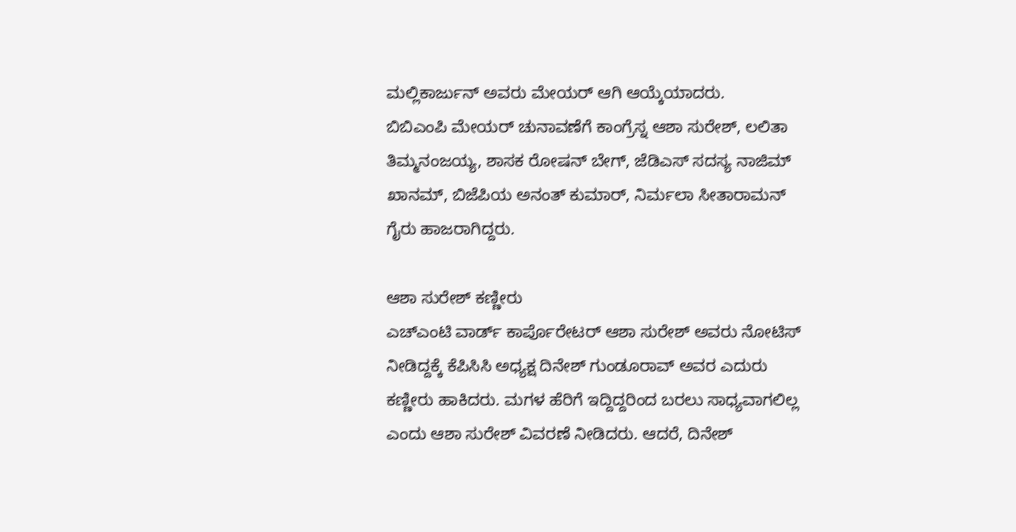ಮಲ್ಲಿಕಾರ್ಜುನ್ ಅವರು ಮೇಯರ್ ಆಗಿ ಆಯ್ಕೆಯಾದರು.
ಬಿಬಿಎಂಪಿ ಮೇಯರ್ ಚುನಾವಣೆಗೆ ಕಾಂಗ್ರೆಸ್ನ ಆಶಾ ಸುರೇಶ್, ಲಲಿತಾ ತಿಮ್ಮನಂಜಯ್ಯ, ಶಾಸಕ ರೋಷನ್ ಬೇಗ್, ಜೆಡಿಎಸ್ ಸದಸ್ಯ ನಾಜಿಮ್ ಖಾನಮ್, ಬಿಜೆಪಿಯ ಅನಂತ್ ಕುಮಾರ್, ನಿರ್ಮಲಾ ಸೀತಾರಾಮನ್ ಗೈರು ಹಾಜರಾಗಿದ್ದರು.

ಆಶಾ ಸುರೇಶ್ ಕಣ್ಣೀರು
ಎಚ್ಎಂಟಿ ವಾರ್ಡ್ ಕಾರ್ಪೊರೇಟರ್ ಆಶಾ ಸುರೇಶ್ ಅವರು ನೋಟಿಸ್ ನೀಡಿದ್ದಕ್ಕೆ ಕೆಪಿಸಿಸಿ ಅಧ್ಯಕ್ಷ ದಿನೇಶ್ ಗುಂಡೂರಾವ್ ಅವರ ಎದುರು ಕಣ್ಣೀರು ಹಾಕಿದರು. ಮಗಳ ಹೆರಿಗೆ ಇದ್ದಿದ್ದರಿಂದ ಬರಲು ಸಾಧ್ಯವಾಗಲಿಲ್ಲ ಎಂದು ಆಶಾ ಸುರೇಶ್ ವಿವರಣೆ ನೀಡಿದರು. ಆದರೆ, ದಿನೇಶ್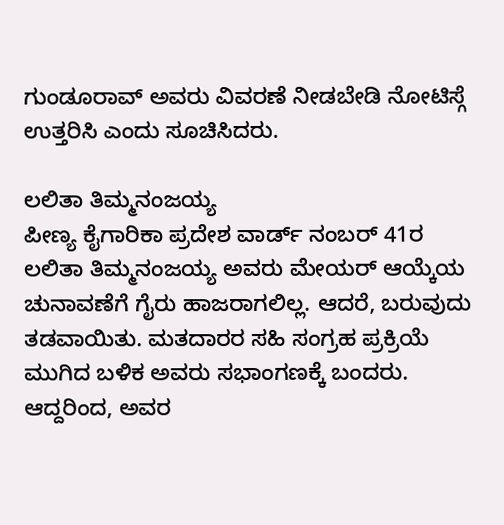ಗುಂಡೂರಾವ್ ಅವರು ವಿವರಣೆ ನೀಡಬೇಡಿ ನೋಟಿಸ್ಗೆ ಉತ್ತರಿಸಿ ಎಂದು ಸೂಚಿಸಿದರು.

ಲಲಿತಾ ತಿಮ್ಮನಂಜಯ್ಯ
ಪೀಣ್ಯ ಕೈಗಾರಿಕಾ ಪ್ರದೇಶ ವಾರ್ಡ್ ನಂಬರ್ 41ರ ಲಲಿತಾ ತಿಮ್ಮನಂಜಯ್ಯ ಅವರು ಮೇಯರ್ ಆಯ್ಕೆಯ ಚುನಾವಣೆಗೆ ಗೈರು ಹಾಜರಾಗಲಿಲ್ಲ. ಆದರೆ, ಬರುವುದು ತಡವಾಯಿತು. ಮತದಾರರ ಸಹಿ ಸಂಗ್ರಹ ಪ್ರಕ್ರಿಯೆ ಮುಗಿದ ಬಳಿಕ ಅವರು ಸಭಾಂಗಣಕ್ಕೆ ಬಂದರು. ಆದ್ದರಿಂದ, ಅವರ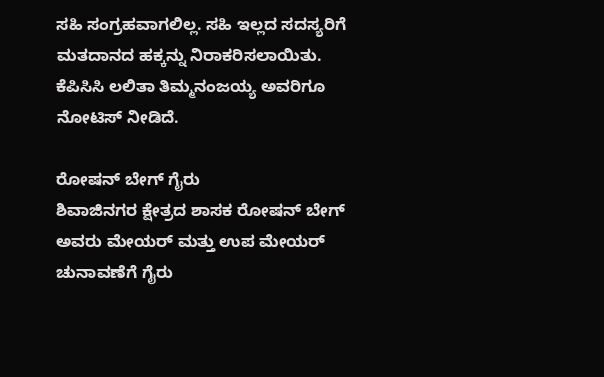ಸಹಿ ಸಂಗ್ರಹವಾಗಲಿಲ್ಲ. ಸಹಿ ಇಲ್ಲದ ಸದಸ್ಯರಿಗೆ ಮತದಾನದ ಹಕ್ಕನ್ನು ನಿರಾಕರಿಸಲಾಯಿತು. ಕೆಪಿಸಿಸಿ ಲಲಿತಾ ತಿಮ್ಮನಂಜಯ್ಯ ಅವರಿಗೂ ನೋಟಿಸ್ ನೀಡಿದೆ.

ರೋಷನ್ ಬೇಗ್ ಗೈರು
ಶಿವಾಜಿನಗರ ಕ್ಷೇತ್ರದ ಶಾಸಕ ರೋಷನ್ ಬೇಗ್ ಅವರು ಮೇಯರ್ ಮತ್ತು ಉಪ ಮೇಯರ್ ಚುನಾವಣೆಗೆ ಗೈರು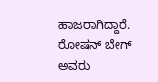ಹಾಜರಾಗಿದ್ದಾರೆ. ರೋಷನ್ ಬೇಗ್ ಅವರು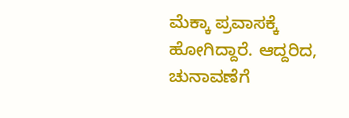ಮೆಕ್ಕಾ ಪ್ರವಾಸಕ್ಕೆ ಹೋಗಿದ್ದಾರೆ. ಆದ್ದರಿದ, ಚುನಾವಣೆಗೆ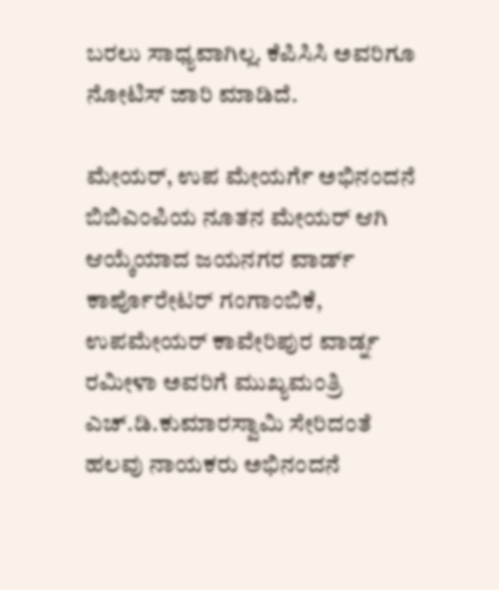ಬರಲು ಸಾಧ್ಯವಾಗಿಲ್ಲ. ಕೆಪಿಸಿಸಿ ಅವರಿಗೂ ನೋಟಿಸ್ ಜಾರಿ ಮಾಡಿದೆ.

ಮೇಯರ್, ಉಪ ಮೇಯರ್ಗೆ ಅಭಿನಂದನೆ
ಬಿಬಿಎಂಪಿಯ ನೂತನ ಮೇಯರ್ ಆಗಿ ಆಯ್ಕೆಯಾದ ಜಯನಗರ ವಾರ್ಡ್ ಕಾರ್ಪೊರೇಟರ್ ಗಂಗಾಂಬಿಕೆ, ಉಪಮೇಯರ್ ಕಾವೇರಿಪುರ ವಾರ್ಡ್ನ ರಮೀಳಾ ಅವರಿಗೆ ಮುಖ್ಯಮಂತ್ರಿ ಎಚ್.ಡಿ.ಕುಮಾರಸ್ವಾಮಿ ಸೇರಿದಂತೆ ಹಲವು ನಾಯಕರು ಅಭಿನಂದನೆ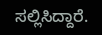ಸಲ್ಲಿಸಿದ್ದಾರೆ.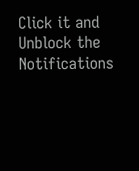Click it and Unblock the Notifications